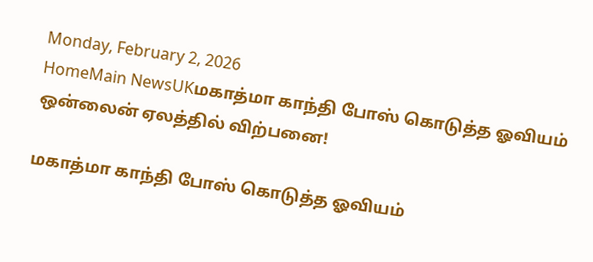Monday, February 2, 2026
HomeMain NewsUKமகாத்மா காந்தி போஸ் கொடுத்த ஓவியம் ஒன்லைன் ஏலத்தில் விற்பனை!

மகாத்மா காந்தி போஸ் கொடுத்த ஓவியம்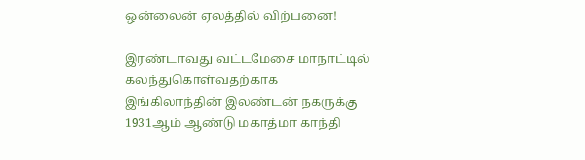ஒன்லைன் ஏலத்தில் விற்பனை!

இரண்டாவது வட்டமேசை மாநாட்டில் கலந்துகொள்வதற்காக இங்கிலாந்தின் இலண்டன் நகருக்கு 1931ஆம் ஆண்டு மகாத்மா காந்தி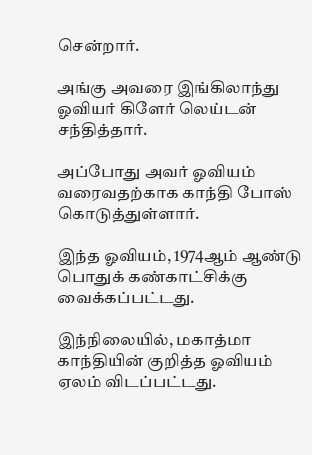சென்றார்.

அங்கு அவரை இங்கிலாந்து ஓவியர் கிளேர் லெய்டன் சந்தித்தார்.

அப்போது அவர் ஓவியம் வரைவதற்காக காந்தி போஸ் கொடுத்துள்ளார்.

இந்த ஓவியம், 1974ஆம் ஆண்டு பொதுக் கண்காட்சிக்கு வைக்கப்பட்டது.

இந்நிலையில், மகாத்மா காந்தியின் குறித்த ஓவியம் ஏலம் விடப்பட்டது.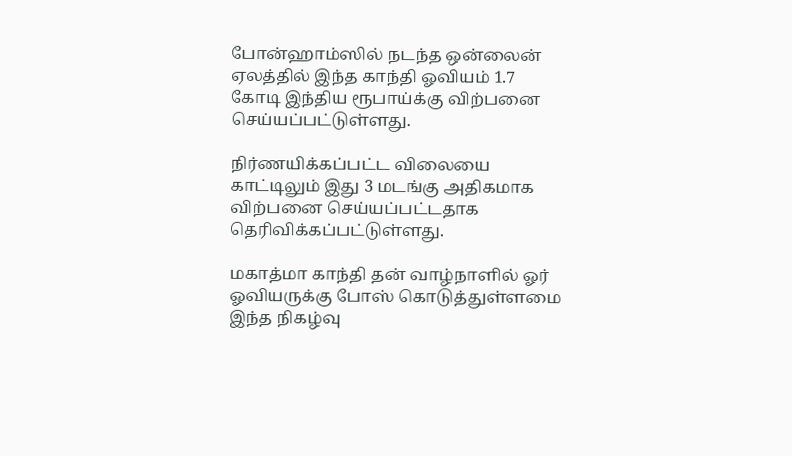போன்ஹாம்ஸில் நடந்த ஒன்லைன் ஏலத்தில் இந்த காந்தி ஓவியம் 1.7 கோடி இந்திய ரூபாய்க்கு விற்பனை செய்யப்பட்டுள்ளது.

நிர்ணயிக்கப்பட்ட விலையை காட்டிலும் இது 3 மடங்கு அதிகமாக விற்பனை செய்யப்பட்டதாக தெரிவிக்கப்பட்டுள்ளது.

மகாத்மா காந்தி தன் வாழ்நாளில் ஓர் ஓவியருக்கு போஸ் கொடுத்துள்ளமை இந்த நிகழ்வு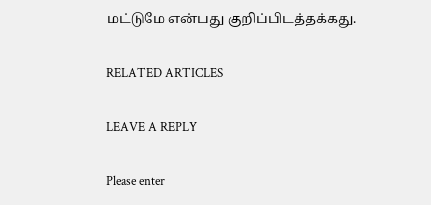மட்டுமே என்பது குறிப்பிடத்தக்கது.

RELATED ARTICLES

LEAVE A REPLY

Please enter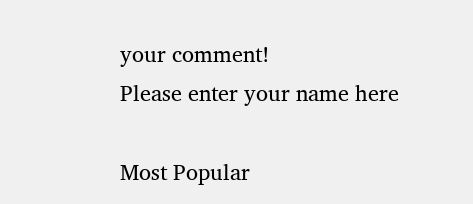your comment!
Please enter your name here

Most Popular